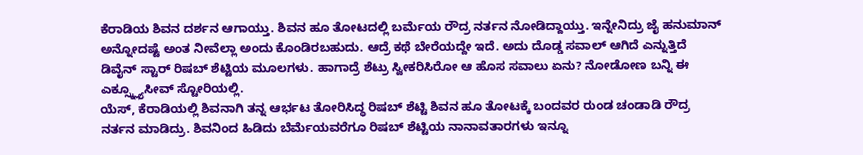ಕೆರಾಡಿಯ ಶಿವನ ದರ್ಶನ ಆಗಾಯ್ತು. ಶಿವನ ಹೂ ತೋಟದಲ್ಲಿ ಬರ್ಮೆಯ ರೌದ್ರ ನರ್ತನ ನೋಡಿದ್ದಾಯ್ತು. ಇನ್ನೇನಿದ್ರು ಜೈ ಹನುಮಾನ್ ಅನ್ನೋದಷ್ಟೆ ಅಂತ ನೀವೆಲ್ಲಾ ಅಂದು ಕೊಂಡಿರಬಹುದು. ಆದ್ರೆ ಕಥೆ ಬೇರೆಯದ್ದೇ ಇದೆ. ಅದು ದೊಡ್ಡ ಸವಾಲ್ ಆಗಿದೆ ಎನ್ನುತ್ತಿದೆ ಡಿವೈನ್ ಸ್ಟಾರ್ ರಿಷಬ್ ಶೆಟ್ಟಿಯ ಮೂಲಗಳು. ಹಾಗಾದ್ರೆ ಶೆಟ್ರು ಸ್ವೀಕರಿಸಿರೋ ಆ ಹೊಸ ಸವಾಲು ಏನು? ನೋಡೋಣ ಬನ್ನಿ ಈ ಎಕ್ಸ್ಕ್ಲ್ಯೂಸೀವ್ ಸ್ಟೋರಿಯಲ್ಲಿ.
ಯೆಸ್, ಕೆರಾಡಿಯಲ್ಲಿ ಶಿವನಾಗಿ ತನ್ನ ಆರ್ಭಟ ತೋರಿಸಿದ್ಧ ರಿಷಬ್ ಶೆಟ್ಟಿ ಶಿವನ ಹೂ ತೋಟಕ್ಕೆ ಬಂದವರ ರುಂಡ ಚಂಡಾಡಿ ರೌದ್ರ ನರ್ತನ ಮಾಡಿದ್ರು. ಶಿವನಿಂದ ಹಿಡಿದು ಬೆರ್ಮೆಯವರೆಗೂ ರಿಷಬ್ ಶೆಟ್ಟಿಯ ನಾನಾವತಾರಗಳು ಇನ್ನೂ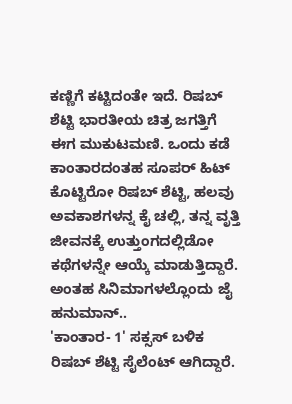ಕಣ್ಣಿಗೆ ಕಟ್ಟಿದಂತೇ ಇದೆ. ರಿಷಬ್ ಶೆಟ್ಟಿ ಭಾರತೀಯ ಚಿತ್ರ ಜಗತ್ತಿಗೆ ಈಗ ಮುಕುಟಮಣಿ. ಒಂದು ಕಡೆ ಕಾಂತಾರದಂತಹ ಸೂಪರ್ ಹಿಟ್ ಕೊಟ್ಟಿರೋ ರಿಷಬ್ ಶೆಟ್ಟಿ, ಹಲವು ಅವಕಾಶಗಳನ್ನ ಕೈ ಚಲ್ಲಿ, ತನ್ನ ವೃತ್ತಿ ಜೀವನಕ್ಕೆ ಉತ್ತುಂಗದಲ್ಲಿಡೋ ಕಥೆಗಳನ್ನೇ ಆಯ್ಕೆ ಮಾಡುತ್ತಿದ್ದಾರೆ. ಅಂತಹ ಸಿನಿಮಾಗಳಲ್ಲೊಂದು ಜೈ ಹನುಮಾನ್..
'ಕಾಂತಾರ- 1' ಸಕ್ಸಸ್ ಬಳಿಕ ರಿಷಬ್ ಶೆಟ್ಟಿ ಸೈಲೆಂಟ್ ಆಗಿದ್ದಾರೆ.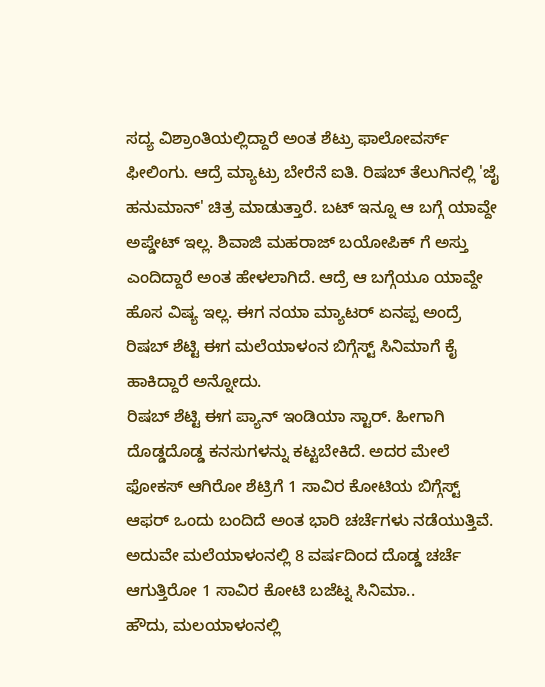ಸದ್ಯ ವಿಶ್ರಾಂತಿಯಲ್ಲಿದ್ದಾರೆ ಅಂತ ಶೆಟ್ರು ಫಾಲೋವರ್ಸ್ ಫೀಲಿಂಗು. ಆದ್ರೆ ಮ್ಯಾಟ್ರು ಬೇರೆನೆ ಐತಿ. ರಿಷಬ್ ತೆಲುಗಿನಲ್ಲಿ 'ಜೈ ಹನುಮಾನ್' ಚಿತ್ರ ಮಾಡುತ್ತಾರೆ. ಬಟ್ ಇನ್ನೂ ಆ ಬಗ್ಗೆ ಯಾವ್ದೇ ಅಪ್ಡೇಟ್ ಇಲ್ಲ. ಶಿವಾಜಿ ಮಹರಾಜ್ ಬಯೋಪಿಕ್ ಗೆ ಅಸ್ತು ಎಂದಿದ್ದಾರೆ ಅಂತ ಹೇಳಲಾಗಿದೆ. ಆದ್ರೆ ಆ ಬಗ್ಗೆಯೂ ಯಾವ್ದೇ ಹೊಸ ವಿಷ್ಯ ಇಲ್ಲ. ಈಗ ನಯಾ ಮ್ಯಾಟರ್ ಏನಪ್ಪ ಅಂದ್ರೆ ರಿಷಬ್ ಶೆಟ್ಟಿ ಈಗ ಮಲೆಯಾಳಂನ ಬಿಗ್ಗೆಸ್ಟ್ ಸಿನಿಮಾಗೆ ಕೈ ಹಾಕಿದ್ದಾರೆ ಅನ್ನೋದು.
ರಿಷಬ್ ಶೆಟ್ಟಿ ಈಗ ಪ್ಯಾನ್ ಇಂಡಿಯಾ ಸ್ಟಾರ್. ಹೀಗಾಗಿ ದೊಡ್ಡದೊಡ್ಡ ಕನಸುಗಳನ್ನು ಕಟ್ಟಬೇಕಿದೆ. ಅದರ ಮೇಲೆ ಫೋಕಸ್ ಆಗಿರೋ ಶೆಟ್ರಿಗೆ 1 ಸಾವಿರ ಕೋಟಿಯ ಬಿಗ್ಗೆಸ್ಟ್ ಆಫರ್ ಒಂದು ಬಂದಿದೆ ಅಂತ ಭಾರಿ ಚರ್ಚೆಗಳು ನಡೆಯುತ್ತಿವೆ. ಅದುವೇ ಮಲೆಯಾಳಂನಲ್ಲಿ 8 ವರ್ಷದಿಂದ ದೊಡ್ಡ ಚರ್ಚೆ ಆಗುತ್ತಿರೋ 1 ಸಾವಿರ ಕೋಟಿ ಬಜೆಟ್ನ ಸಿನಿಮಾ..
ಹೌದು, ಮಲಯಾಳಂನಲ್ಲಿ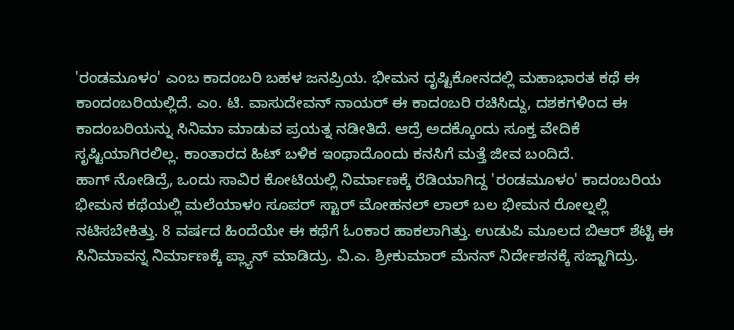'ರಂಡಮೂಳಂ' ಎಂಬ ಕಾದಂಬರಿ ಬಹಳ ಜನಪ್ರಿಯ. ಭೀಮನ ದೃಷ್ಟಿಕೋನದಲ್ಲಿ ಮಹಾಭಾರತ ಕಥೆ ಈ ಕಾಂದಂಬರಿಯಲ್ಲಿದೆ. ಎಂ. ಟಿ. ವಾಸುದೇವನ್ ನಾಯರ್ ಈ ಕಾದಂಬರಿ ರಚಿಸಿದ್ದು, ದಶಕಗಳಿಂದ ಈ ಕಾದಂಬರಿಯನ್ನು ಸಿನಿಮಾ ಮಾಡುವ ಪ್ರಯತ್ನ ನಡೀತಿದೆ. ಆದ್ರೆ ಅದಕ್ಕೊಂದು ಸೂಕ್ತ ವೇದಿಕೆ ಸೃಷ್ಟಿಯಾಗಿರಲಿಲ್ಲ. ಕಾಂತಾರದ ಹಿಟ್ ಬಳಿಕ ಇಂಥಾದೊಂದು ಕನಸಿಗೆ ಮತ್ತೆ ಜೀವ ಬಂದಿದೆ.
ಹಾಗ್ ನೋಡಿದ್ರೆ, ಒಂದು ಸಾವಿರ ಕೋಟಿಯಲ್ಲಿ ನಿರ್ಮಾಣಕ್ಕೆ ರೆಡಿಯಾಗಿದ್ದ 'ರಂಡಮೂಳಂ' ಕಾದಂಬರಿಯ ಭೀಮನ ಕಥೆಯಲ್ಲಿ ಮಲೆಯಾಳಂ ಸೂಪರ್ ಸ್ಟಾರ್ ಮೋಹನಲ್ ಲಾಲ್ ಬಲ ಭೀಮನ ರೋಲ್ನಲ್ಲಿ ನಟಿಸಬೇಕಿತ್ತು. 8 ವರ್ಷದ ಹಿಂದೆಯೇ ಈ ಕಥೆಗೆ ಓಂಕಾರ ಹಾಕಲಾಗಿತ್ತು. ಉಡುಪಿ ಮೂಲದ ಬಿಆರ್ ಶೆಟ್ಟಿ ಈ ಸಿನಿಮಾವನ್ನ ನಿರ್ಮಾಣಕ್ಕೆ ಪ್ಲ್ಯಾನ್ ಮಾಡಿದ್ರು. ವಿ.ಎ. ಶ್ರೀಕುಮಾರ್ ಮೆನನ್ ನಿರ್ದೇಶನಕ್ಕೆ ಸಜ್ಜಾಗಿದ್ರು.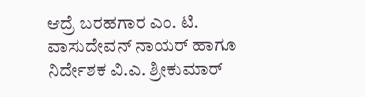ಆದ್ರೆ ಬರಹಗಾರ ಎಂ. ಟಿ. ವಾಸುದೇವನ್ ನಾಯರ್ ಹಾಗೂ ನಿರ್ದೇಶಕ ವಿ.ಎ. ಶ್ರೀಕುಮಾರ್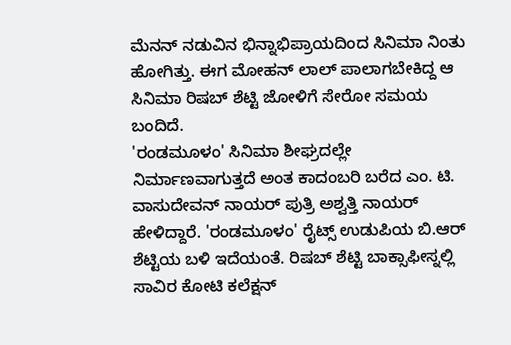ಮೆನನ್ ನಡುವಿನ ಭಿನ್ನಾಭಿಪ್ರಾಯದಿಂದ ಸಿನಿಮಾ ನಿಂತು ಹೋಗಿತ್ತು. ಈಗ ಮೋಹನ್ ಲಾಲ್ ಪಾಲಾಗಬೇಕಿದ್ದ ಆ ಸಿನಿಮಾ ರಿಷಬ್ ಶೆಟ್ಟಿ ಜೋಳಿಗೆ ಸೇರೋ ಸಮಯ ಬಂದಿದೆ.
'ರಂಡಮೂಳಂ' ಸಿನಿಮಾ ಶೀಘ್ರದಲ್ಲೇ ನಿರ್ಮಾಣವಾಗುತ್ತದೆ ಅಂತ ಕಾದಂಬರಿ ಬರೆದ ಎಂ. ಟಿ. ವಾಸುದೇವನ್ ನಾಯರ್ ಪುತ್ರಿ ಅಶ್ವತ್ತಿ ನಾಯರ್ ಹೇಳಿದ್ದಾರೆ. 'ರಂಡಮೂಳಂ' ರೈಟ್ಸ್ ಉಡುಪಿಯ ಬಿ.ಆರ್ ಶೆಟ್ಟಿಯ ಬಳಿ ಇದೆಯಂತೆ. ರಿಷಬ್ ಶೆಟ್ಟಿ ಬಾಕ್ಸಾಫೀಸ್ನಲ್ಲಿ ಸಾವಿರ ಕೋಟಿ ಕಲೆಕ್ಷನ್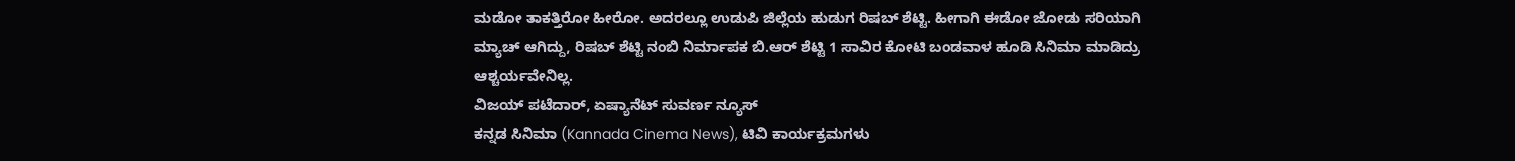ಮಡೋ ತಾಕತ್ತಿರೋ ಹೀರೋ. ಅದರಲ್ಲೂ ಉಡುಪಿ ಜಿಲ್ಲೆಯ ಹುಡುಗ ರಿಷಬ್ ಶೆಟ್ಟಿ. ಹೀಗಾಗಿ ಈಡೋ ಜೋಡು ಸರಿಯಾಗಿ ಮ್ಯಾಚ್ ಆಗಿದ್ದು, ರಿಷಬ್ ಶೆಟ್ಟಿ ನಂಬಿ ನಿರ್ಮಾಪಕ ಬಿ.ಆರ್ ಶೆಟ್ಟಿ 1 ಸಾವಿರ ಕೋಟಿ ಬಂಡವಾಳ ಹೂಡಿ ಸಿನಿಮಾ ಮಾಡಿದ್ರು ಆಶ್ಚರ್ಯವೇನಿಲ್ಲ.
ವಿಜಯ್ ಪಟೆದಾರ್, ಏಷ್ಯಾನೆಟ್ ಸುವರ್ಣ ನ್ಯೂಸ್
ಕನ್ನಡ ಸಿನಿಮಾ (Kannada Cinema News), ಟಿವಿ ಕಾರ್ಯಕ್ರಮಗಳು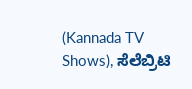(Kannada TV Shows), ಸೆಲೆಬ್ರಿಟಿ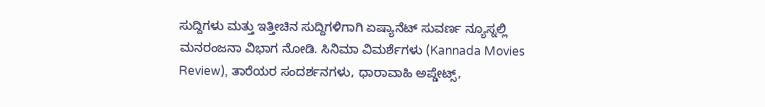ಸುದ್ದಿಗಳು ಮತ್ತು ಇತ್ತೀಚಿನ ಸುದ್ದಿಗಳಿಗಾಗಿ ಏಷ್ಯಾನೆಟ್ ಸುವರ್ಣ ನ್ಯೂಸ್ನಲ್ಲಿ ಮನರಂಜನಾ ವಿಭಾಗ ನೋಡಿ. ಸಿನಿಮಾ ವಿಮರ್ಶೆಗಳು (Kannada Movies Review), ತಾರೆಯರ ಸಂದರ್ಶನಗಳು, ಧಾರಾವಾಹಿ ಅಪ್ಡೇಟ್ಸ್,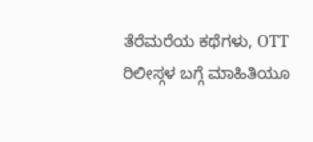ತೆರೆಮರೆಯ ಕಥೆಗಳು, OTT ರಿಲೀಸ್ಗಳ ಬಗ್ಗೆ ಮಾಹಿತಿಯೂ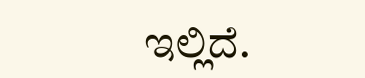ಇಲ್ಲಿದೆ.